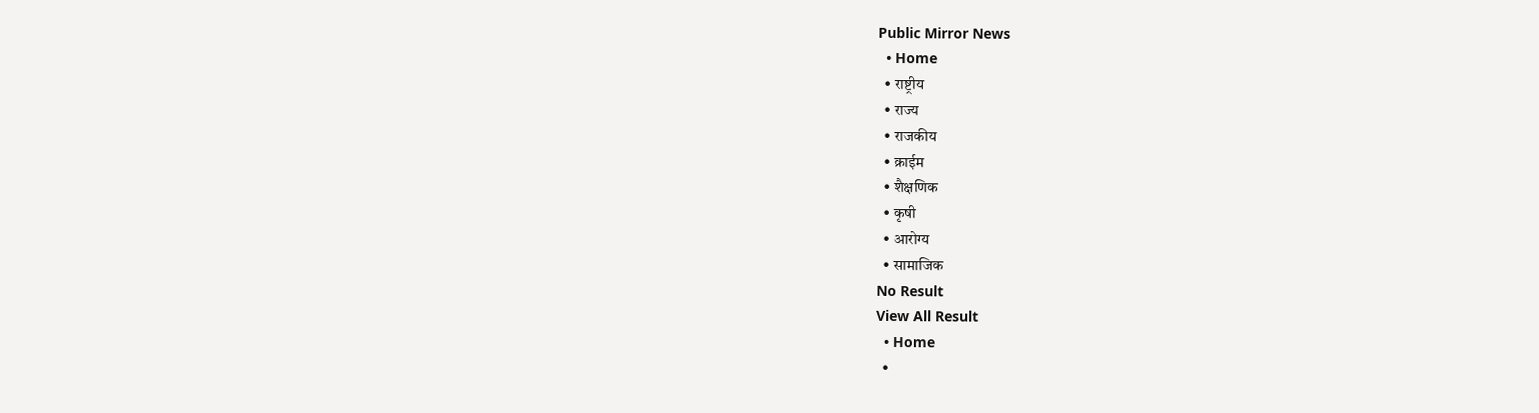Public Mirror News
  • Home
  • राष्ट्रीय
  • राज्य
  • राजकीय
  • क्राईम
  • शैक्षणिक
  • कृषी
  • आरोग्य
  • सामाजिक
No Result
View All Result
  • Home
  •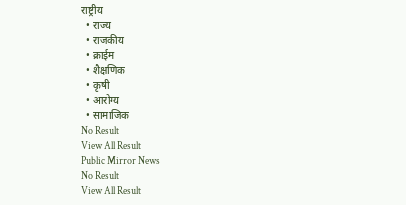राष्ट्रीय
  • राज्य
  • राजकीय
  • क्राईम
  • शैक्षणिक
  • कृषी
  • आरोग्य
  • सामाजिक
No Result
View All Result
Public Mirror News
No Result
View All Result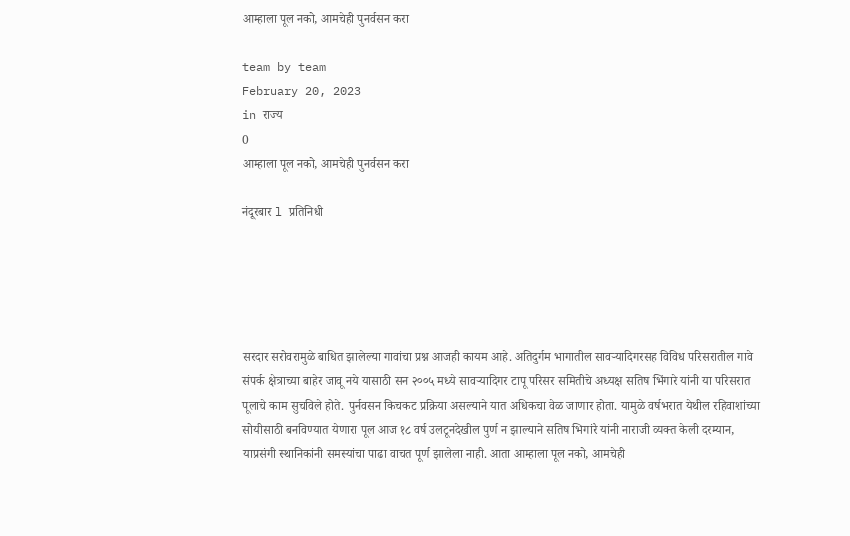आम्हाला पूल नको, आमचेही पुनर्वसन करा

team by team
February 20, 2023
in राज्य
0
आम्हाला पूल नको, आमचेही पुनर्वसन करा

नंदूरबार l प्रतिनिधी





सरदार सरोवरामुळे बाधित झालेल्या गावांचा प्रश्न आजही कायम आहे. अतिदुर्गम भागातील सावर्‍यादिगरसह विविध परिसरातील गावे संपर्क क्षेत्राच्या बाहेर जावू नये यासाठी सन २००५ मध्ये सावर्‍यादिगर टापू परिसर समितीचे अध्यक्ष सतिष भिंगारे यांनी या परिसरात पूलाचे काम सुचविले होते. पुर्नवसन किचकट प्रक्रिया असल्याने यात अधिकचा वेळ जाणार होता. यामुळे वर्षभरात येथील रहिवाशांच्या सोयीसाठी बनविण्यात येणारा पूल आज १८ वर्ष उलटूनदेखील पुर्ण न झाल्याने सतिष भिगांरे यांनी नाराजी व्यक्त केली दरम्यान, याप्रसंगी स्थानिकांनी समस्यांचा पाढा वाचत पूर्ण झालेला नाही. आता आम्हाला पूल नको, आमचेही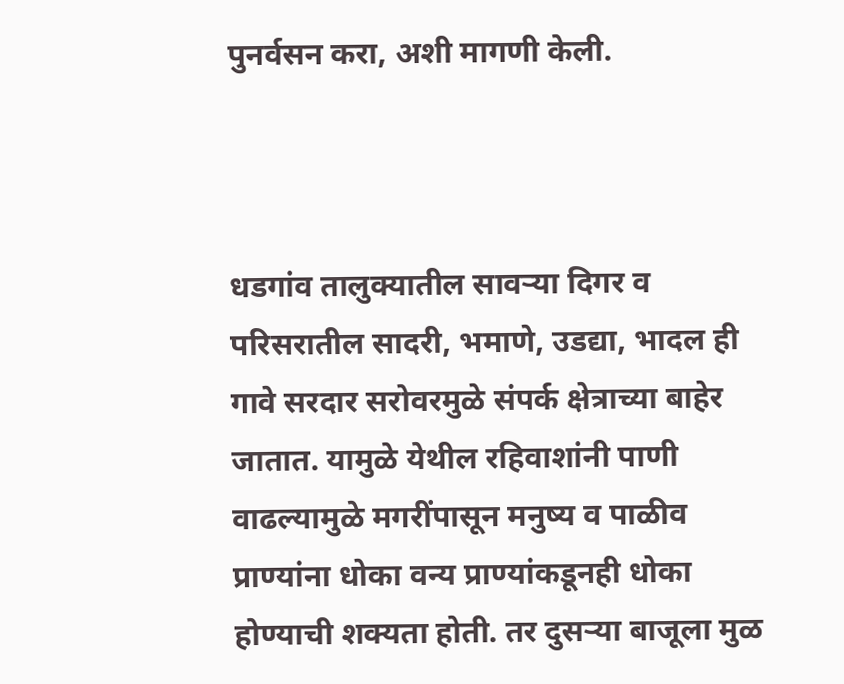पुनर्वसन करा, अशी मागणी केली.



धडगांव तालुक्यातील सावर्‍या दिगर व परिसरातील सादरी, भमाणे, उडद्या, भादल ही गावे सरदार सरोवरमुळे संपर्क क्षेत्राच्या बाहेर जातात. यामुळे येथील रहिवाशांनी पाणी वाढल्यामुळे मगरींपासून मनुष्य व पाळीव प्राण्यांना धोका वन्य प्राण्यांकडूनही धोका होण्याची शक्यता होती. तर दुसर्‍या बाजूला मुळ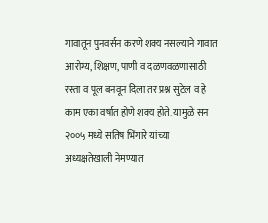गावातून पुनवर्सन करणे शक्य नसल्याने गावात आरोग्य, शिक्षण, पाणी व दळणवळणासाठी
रस्ता व पूल बनवून दिला तर प्रश्न सुटेल व हे काम एका वर्षात होणे शक्य होते. यामुळे सन २००५ मध्ये सतिष भिंगारे यांच्या अध्यक्षतेखाली नेमण्यात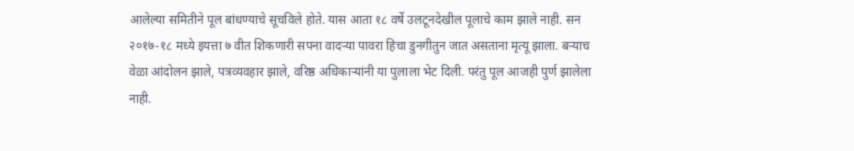आलेल्या समितीने पूल बांधण्याचे सूचविले होते. यास आता १८ वर्षे उलटूनदेखील पूलाचे काम झाले नाही. सन २०१७-१८ मध्ये इयत्ता ७ वीत शिकणारी सपना वादर्‍या पावरा हिचा डुनगीतुन जात असताना मृत्यू झाला. बर्‍याच वेळा आंदोलन झाले, पत्रव्यवहार झाले, वरिष्ठ अधिकार्‍यांनी या पुलाला भेट दिली. परंतु पूल आजही पुर्ण झालेला नाही.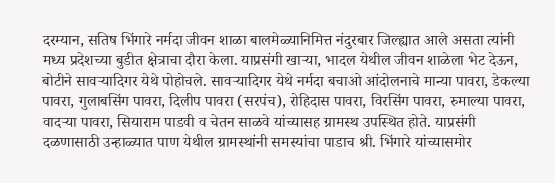दरम्यान, सतिष भिंगारे नर्मदा जीवन शाळा बालमेळ्यानिमित्त नंदुरबार जिल्ह्यात आले असता त्यांनी मध्य प्रदेशच्या बुडीत क्षेत्राचा दौरा केला. याप्रसंगी खार्‍या, भादल येथील जीवन शाळेला भेट देऊन, बोटीने सावर्‍यादिगर येथे पोहोचले. सावर्‍यादिगर येथे नर्मदा बचाओ आंदोलनाचे मान्या पावरा, डेकल्या पावरा, गुलाबसिंग पावरा, दिलीप पावरा (सरपंच), रोहिदास पावरा, विरसिंग पावरा, रुमाल्या पावरा, वादर्‍या पावरा, सियाराम पाडवी व चेतन साळवे यांच्यासह ग्रामस्थ उपस्थित होते. याप्रसंगी दळणासाठी उन्हाळ्यात पाण येथील ग्रामस्थांनी समस्यांचा पाडाच श्री. भिंगारे यांच्यासमोर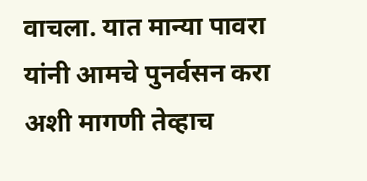वाचला. यात मान्या पावरा यांनी आमचे पुनर्वसन करा अशी मागणी तेव्हाच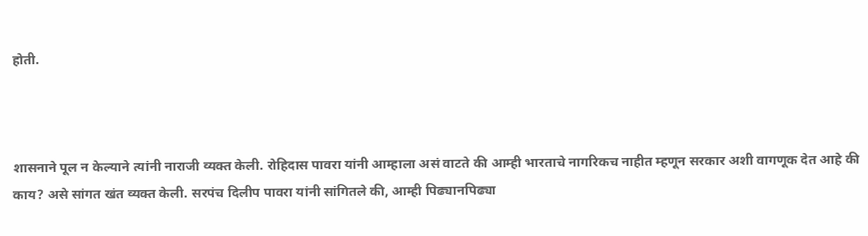होती.



शासनाने पूल न केल्याने त्यांनी नाराजी व्यक्त केली. रोहिदास पावरा यांनी आम्हाला असं वाटते की आम्ही भारताचे नागरिकच नाहीत म्हणून सरकार अशी वागणूक देत आहे की काय? असे सांगत खंत व्यक्त केली. सरपंच दिलीप पावरा यांनी सांगितले की, आम्ही पिढ्यानपिढ्या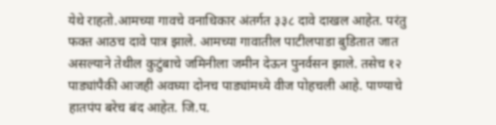येथे राहतो.आमच्या गावचे वनाधिकार अंतर्गत ३३८ दावे दाखल आहेत. परंतु फक्त आठच दावे पात्र झाले. आमच्या गावातील पाटीलपाडा बुडितात जात असल्याने तेथील कुटुंबाचे जमिनीला जमीन देऊन पुनर्वसन झाले. तसेच १२ पाड्यांपैकी आजही अवघ्या दोनच पाड्यांमध्ये वीज पोहचली आहे. पाण्याचे हातपंप बरेच बंद आहेत. जि.प.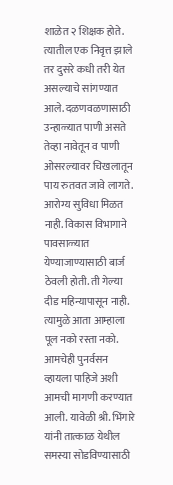शाळेत २ शिक्षक होते. त्यातील एक निवृत्त झाले तर दुसरे कधी तरी येत असल्याचे सांगण्यात आले. दळणवळणासाठी उन्हाळ्यात पाणी असते तेव्हा नावेतून व पाणी ओसरल्यावर चिखलातून पाय रुतवत जावे लागते. आरोग्य सुविधा मिळत नाही. विकास विभागाने पावसाळ्यात येण्याजाण्यासाठी बार्ज ठेवली होती. ती गेल्या दीड महिन्यापासून नाही. त्यामुळे आता आम्हाला पूल नको रस्ता नको. आमचेही पुनर्वसन व्हायला पाहिजे अशी आमची मागणी करण्यात आली. यावेळी श्री. भिंगारे यांनी तात्काळ येथील समस्या सोडविण्यासाठी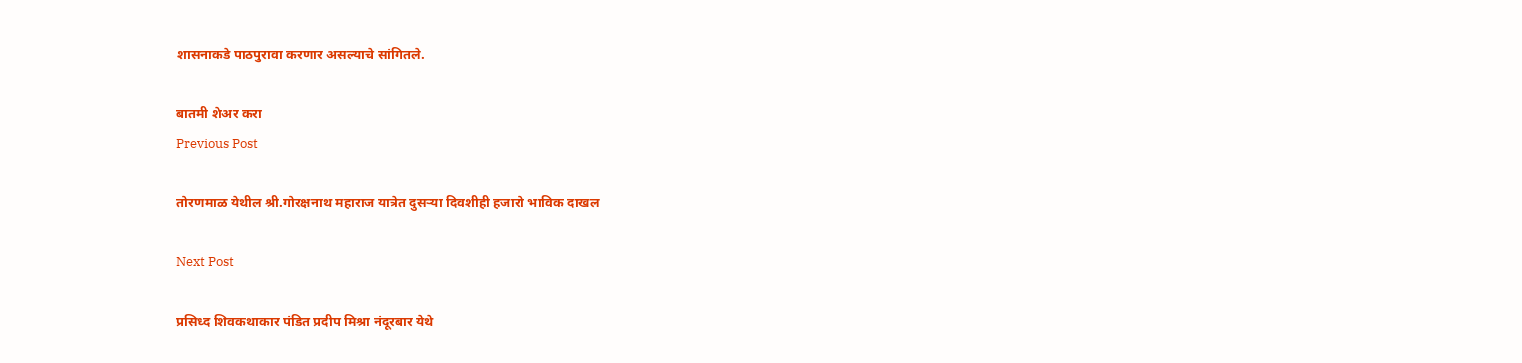शासनाकडे पाठपुरावा करणार असल्याचे सांगितले.

बातमी शेअर करा
Previous Post

तोरणमाळ येथील श्री.गोरक्षनाथ महाराज यात्रेत दुसऱ्या दिवशीही हजारो भाविक दाखल

Next Post

प्रसिध्द शिवकथाकार पंडित प्रदीप मिश्रा नंदूरबार येथे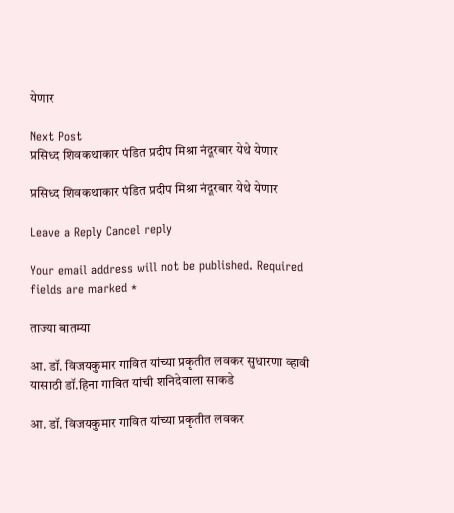येणार

Next Post
प्रसिध्द शिवकथाकार पंडित प्रदीप मिश्रा नंदूरबार येथे येणार

प्रसिध्द शिवकथाकार पंडित प्रदीप मिश्रा नंदूरबार येथे येणार

Leave a Reply Cancel reply

Your email address will not be published. Required fields are marked *

ताज्या बातम्या

आ. डॉ. विजयकुमार गावित यांच्या प्रकृतीत लवकर सुधारणा व्हावी यासाठी डॉ.हिना गावित यांची शनिदेवाला साकडे

आ. डॉ. विजयकुमार गावित यांच्या प्रकृतीत लवकर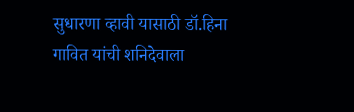सुधारणा व्हावी यासाठी डॉ.हिना गावित यांची शनिदेवाला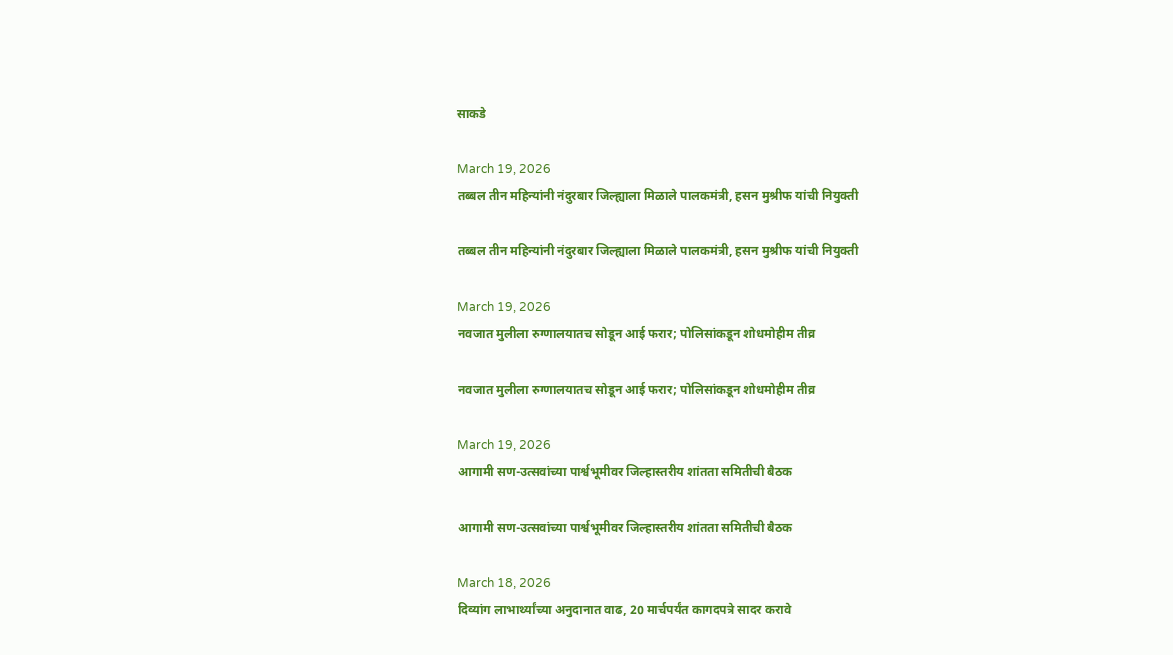साकडे

March 19, 2026
तब्बल तीन महिन्यांनी नंदुरबार जिल्ह्याला मिळाले पालकमंत्री, हसन मुश्रीफ यांची नियुक्ती

तब्बल तीन महिन्यांनी नंदुरबार जिल्ह्याला मिळाले पालकमंत्री, हसन मुश्रीफ यांची नियुक्ती

March 19, 2026
नवजात मुलीला रुग्णालयातच सोडून आई फरार; पोलिसांकडून शोधमोहीम तीव्र

नवजात मुलीला रुग्णालयातच सोडून आई फरार; पोलिसांकडून शोधमोहीम तीव्र

March 19, 2026
आगामी सण-उत्सवांच्या पार्श्वभूमीवर जिल्हास्तरीय शांतता समितीची बैठक

आगामी सण-उत्सवांच्या पार्श्वभूमीवर जिल्हास्तरीय शांतता समितीची बैठक

March 18, 2026
दिव्यांग लाभार्थ्यांच्या अनुदानात वाढ, 20 मार्चपर्यंत कागदपत्रे सादर करावे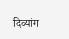दिव्यांग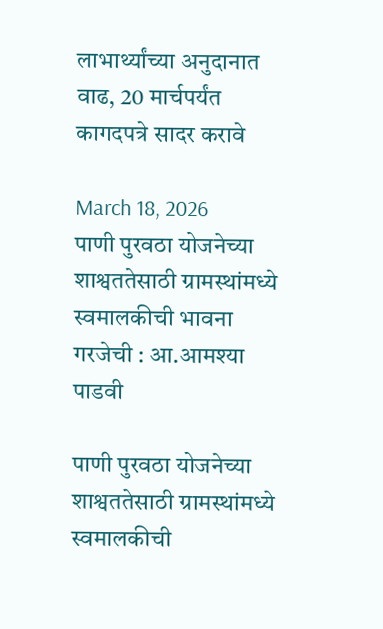लाभार्थ्यांच्या अनुदानात वाढ, 20 मार्चपर्यंत कागदपत्रे सादर करावे

March 18, 2026
पाणी पुरवठा योजनेच्या शाश्वततेसाठी ग्रामस्थांमध्ये स्वमालकीची भावना गरजेची : आ.आमश्या पाडवी

पाणी पुरवठा योजनेच्या शाश्वततेसाठी ग्रामस्थांमध्ये स्वमालकीची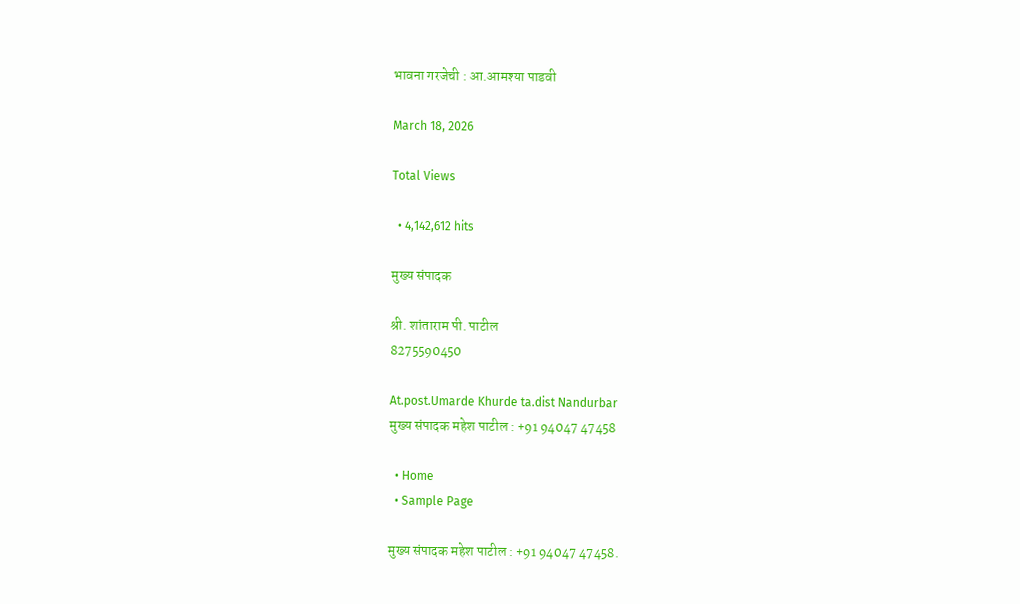भावना गरजेची : आ.आमश्या पाडवी

March 18, 2026

Total Views

  • 4,142,612 hits

मुख्य संपादक

श्री. शांताराम पी. पाटील
8275590450

At.post.Umarde Khurde ta.dist Nandurbar
मुख्य संपादक महेश पाटील : +91 94047 47458

  • Home
  • Sample Page

मुख्य संपादक महेश पाटील : +91 94047 47458.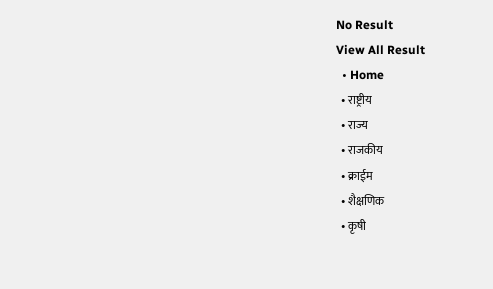No Result
View All Result
  • Home
  • राष्ट्रीय
  • राज्य
  • राजकीय
  • क्राईम
  • शैक्षणिक
  • कृषी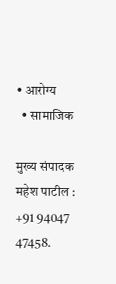• आरोग्य
  • सामाजिक

मुख्य संपादक महेश पाटील : +91 94047 47458.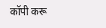कॉपी करू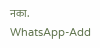नका.
WhatsApp-Add